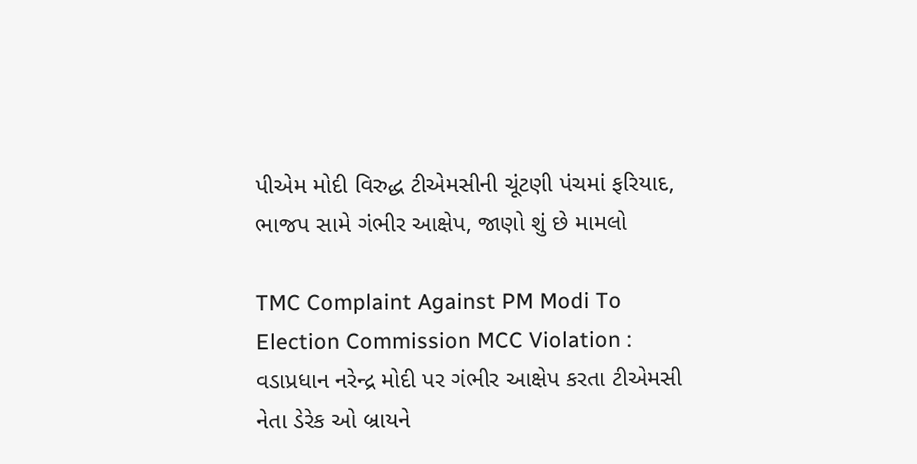પીએમ મોદી વિરુદ્ધ ટીએમસીની ચૂંટણી પંચમાં ફરિયાદ, ભાજપ સામે ગંભીર આક્ષેપ, જાણો શું છે મામલો

TMC Complaint Against PM Modi To Election Commission MCC Violation : વડાપ્રધાન નરેન્દ્ર મોદી પર ગંભીર આક્ષેપ કરતા ટીએમસી નેતા ડેરેક ઓ બ્રાયને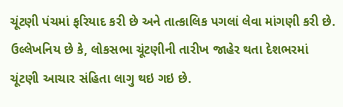ચૂંટણી પંચમાં ફરિયાદ કરી છે અને તાત્કાલિક પગલાં લેવા માંગણી કરી છે. ઉલ્લેખનિય છે કે, લોકસભા ચૂંટણીની તારીખ જાહેર થતા દેશભરમાં ચૂંટણી આચાર સંહિતા લાગુ થઇ ગઇ છે.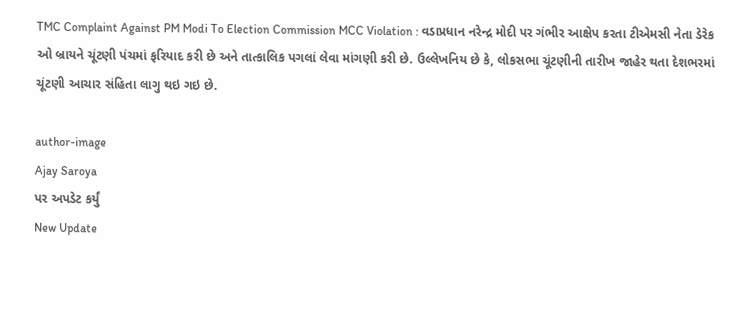TMC Complaint Against PM Modi To Election Commission MCC Violation : વડાપ્રધાન નરેન્દ્ર મોદી પર ગંભીર આક્ષેપ કરતા ટીએમસી નેતા ડેરેક ઓ બ્રાયને ચૂંટણી પંચમાં ફરિયાદ કરી છે અને તાત્કાલિક પગલાં લેવા માંગણી કરી છે. ઉલ્લેખનિય છે કે, લોકસભા ચૂંટણીની તારીખ જાહેર થતા દેશભરમાં ચૂંટણી આચાર સંહિતા લાગુ થઇ ગઇ છે.

author-image
Ajay Saroya
પર અપડેટ કર્યું
New Update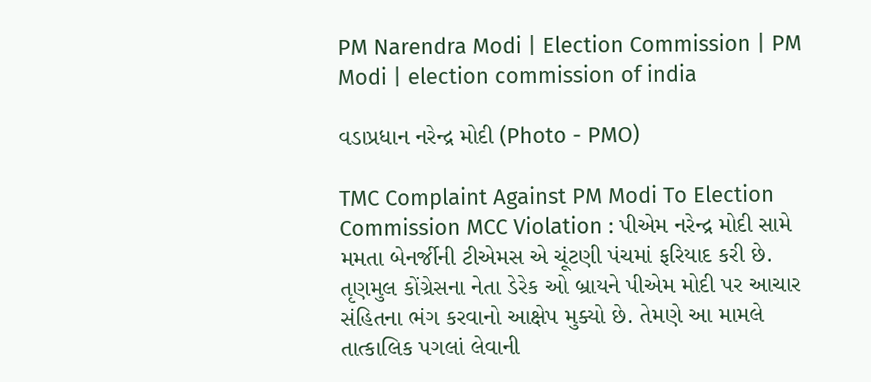PM Narendra Modi | Election Commission | PM Modi | election commission of india

વડાપ્રધાન નરેન્દ્ર મોદી (Photo - PMO)

TMC Complaint Against PM Modi To Election Commission MCC Violation : પીએમ નરેન્દ્ર મોદી સામે મમતા બેનર્જીની ટીએમસ એ ચૂંટણી પંચમાં ફરિયાદ કરી છે. તૃણમુલ કોંગ્રેસના નેતા ડેરેક ઓ બ્રાયને પીએમ મોદી પર આચાર સંહિતના ભંગ કરવાનો આક્ષેપ મુક્યો છે. તેમણે આ મામલે તાત્કાલિક પગલાં લેવાની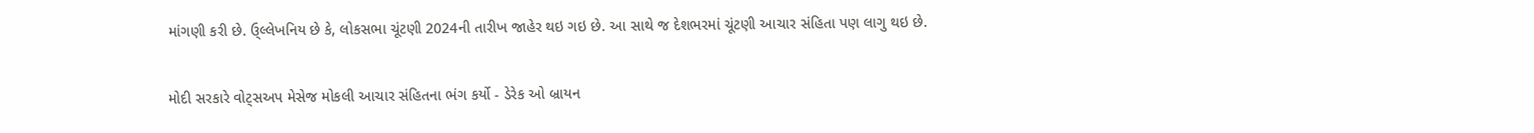માંગણી કરી છે. ઉ્લ્લેખનિય છે કે, લોકસભા ચૂંટણી 2024ની તારીખ જાહેર થઇ ગઇ છે. આ સાથે જ દેશભરમાં ચૂંટણી આચાર સંહિતા પણ લાગુ થઇ છે.

મોદી સરકારે વોટ્સઅપ મેસેજ મોકલી આચાર સંહિતના ભંગ કર્યો - ડેરેક ઓ બ્રાયન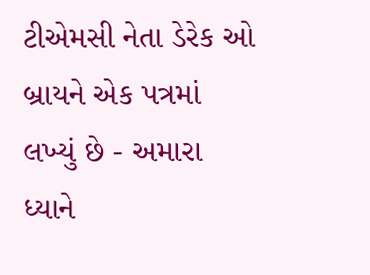ટીએમસી નેતા ડેરેક ઓ બ્રાયને એક પત્રમાં લખ્યું છે - અમારા ધ્યાને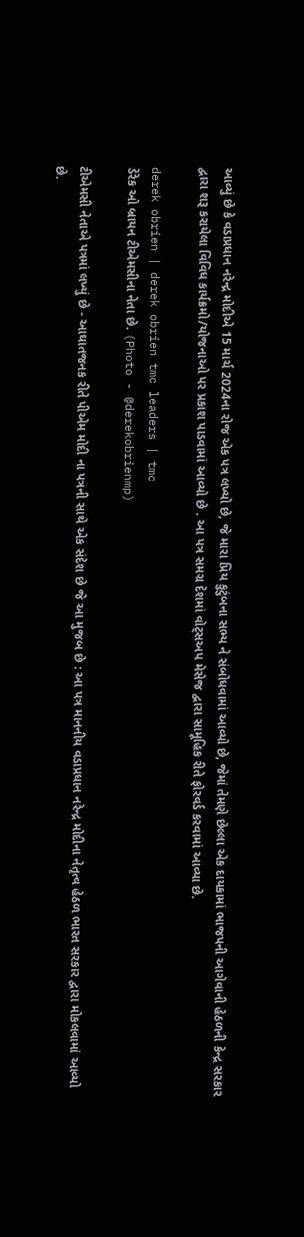આવ્યું છે કે વડાપ્રધાન નરેન્દ્ર મોદીએ 15 માર્ચ 2024ના રોજ એક પત્ર લખ્યો છે, જે મારા પ્રિય કુટુંબના સભ્ય ને સંબોધવામાં આવ્યો છે, જેમાં તેમણે છેલ્લા એક દાયકામાં ભાજપની આગેવાની હેઠળની કેન્દ્ર સરકાર દ્વારા શરૂ કરાયેલા વિવિધ કાર્યક્રમો/યોજનાઓ પર પ્રકાશ પાડવામાં આવ્યો છે . આ પત્ર સમગ્ર દેશમાં વોટ્સઅપ મેસેજ દ્વારા સામૂહિક રીતે ફોરવર્ડ કરવામાં આવ્યા છે.

derek obrien | derek obrien tmc leaders | tmc
ડેરેક ઓ બ્રાયન ટીએમસીના નેતા છે. (Photo - @derekobrienmp)

ટીએમસી નેતાએ પત્રમાં લખ્યું છે - આઘાતજનક રીતે પીએમ મોદી ના પત્રની સાથે એક સંદેશ છે જે આ મુજબ છે : આ પત્ર માનનીય વડાપ્રધાન નરેન્દ્ર મોદીના નેતૃત્વ હેઠળ ભારત સરકાર દ્વારા મોકલવામાં આવ્યો છે.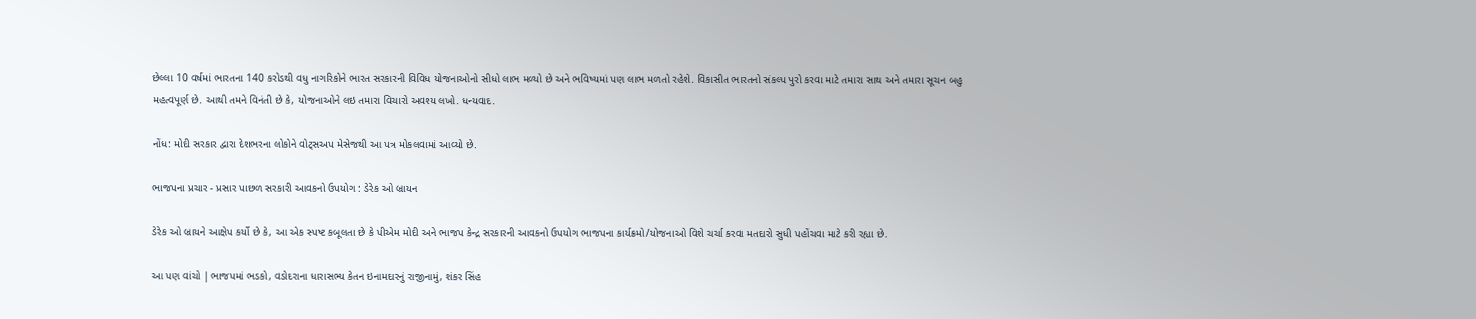છેલ્લા 10 વર્ષમાં ભારતના 140 કરોડથી વધુ નાગરિકોને ભારત સરકારની વિવિધ યોજનાઓનો સીધો લાભ મળ્યો છે અને ભવિષ્યમાં પણ લાભ મળતો રહેશે. વિકાસીત ભારતનો સંકલ્પ પુરો કરવા માટે તમારા સાથ અને તમારા સૂચન બહુ મહત્વપૂર્ણ છે. આથી તમને વિનંતી છે કે, યોજનાઓને લઇ તમારા વિચારો અવશ્ય લખો. ધન્યવાદ.

નોંધ: મોદી સરકાર દ્વારા દેશભરના લોકોને વોટ્સઅપ મેસેજથી આ પત્ર મોકલવામાં આવ્યો છે.

ભાજપના પ્રચાર - પ્રસાર પાછળ સરકારી આવકનો ઉપયોગ : ડેરેક ઓ બ્રાયન

ડેરેક ઓ બ્રાયને આક્ષેપ કર્યો છે કે, આ એક સ્પષ્ટ કબૂલતા છે કે પીએમ મોદી અને ભાજપ કેન્દ્ર સરકારની આવકનો ઉપયોગ ભાજપના કાર્યક્રમો/યોજનાઓ વિશે ચર્ચા કરવા મતદારો સુધી પહોંચવા માટે કરી રહ્યા છે.

આ પણ વાંચો |ભાજપમાં ભડકો, વડોદરાના ધારાસભ્ય કેતન ઇનામદારનું રાજીનામું, શંકર સિંહ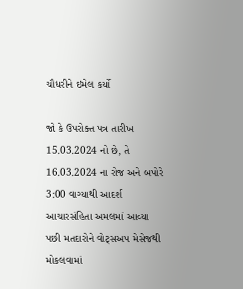ચૌધરીને ઇમેલ કર્યો

જો કે ઉપરોક્ત પત્ર તારીખ 15.03.2024 નો છે, તે 16.03.2024 ના રોજ અને બપોરે 3:00 વાગ્યાથી આદર્શ આચારસંહિતા અમલમાં આવ્યા પછી મતદારોને વોટ્સઅપ મેસેજથી મોકલવામાં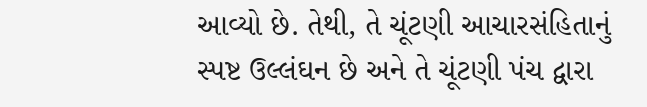આવ્યો છે. તેથી, તે ચૂંટણી આચારસંહિતાનું સ્પષ્ટ ઉલ્લંઘન છે અને તે ચૂંટણી પંચ દ્વારા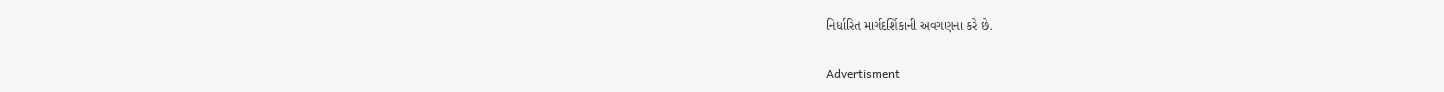નિર્ધારિત માર્ગદર્શિકાની અવગણના કરે છે.

Advertisment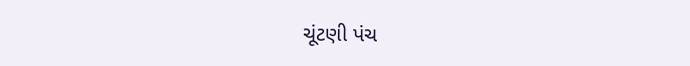ચૂંટણી પંચ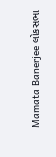Mamata Banerjee લોકસભા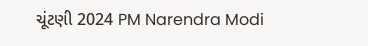ચૂંટણી 2024 PM Narendra Modi